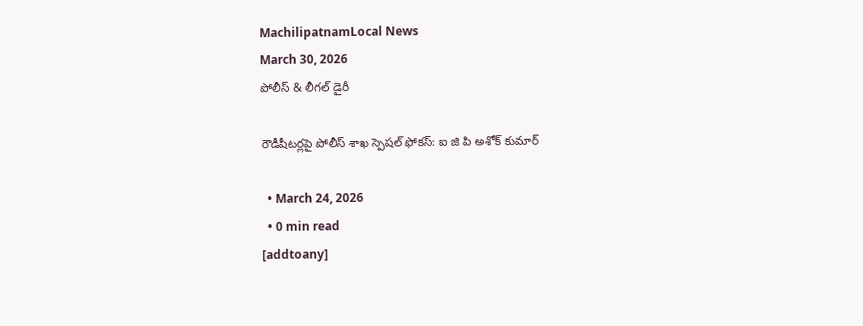MachilipatnamLocal News
March 30, 2026
పోలీస్ & లీగల్ డైరీ

రౌడీషీటర్లపై పోలీస్ శాఖ స్పెషల్ ఫోకస్: ఐ జి పి అశోక్ కుమార్

  • March 24, 2026
  • 0 min read
[addtoany]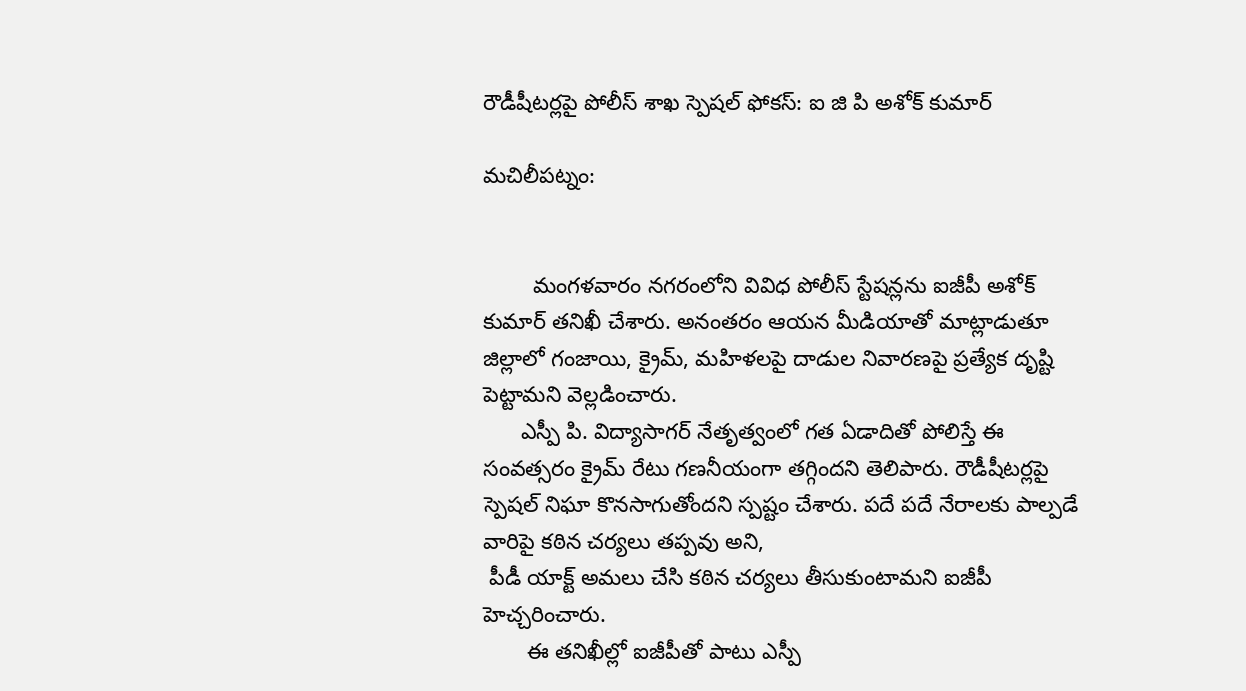రౌడీషీటర్లపై పోలీస్ శాఖ స్పెషల్ ఫోకస్: ఐ జి పి అశోక్ కుమార్

మచిలీపట్నం:


        మంగళవారం నగరంలోని వివిధ పోలీస్ స్టేషన్లను ఐజీపీ అశోక్ కుమార్ తనిఖీ చేశారు. అనంతరం ఆయన మీడియాతో మాట్లాడుతూ జిల్లాలో గంజాయి, క్రైమ్, మహిళలపై దాడుల నివారణపై ప్రత్యేక దృష్టి పెట్టామని వెల్లడించారు.
      ఎస్పీ పి. విద్యాసాగర్ నేతృత్వంలో గత ఏడాదితో పోలిస్తే ఈ సంవత్సరం క్రైమ్ రేటు గణనీయంగా తగ్గిందని తెలిపారు. రౌడీషీటర్లపై స్పెషల్ నిఘా కొనసాగుతోందని స్పష్టం చేశారు. పదే పదే నేరాలకు పాల్పడే వారిపై కఠిన చర్యలు తప్పవు అని,
 పీడీ యాక్ట్ అమలు చేసి కఠిన చర్యలు తీసుకుంటామని ఐజీపీ హెచ్చరించారు.
       ఈ తనిఖీల్లో ఐజీపీతో పాటు ఎస్పీ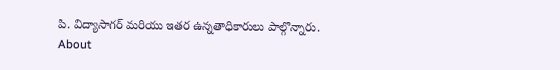పి. విద్యాసాగర్ మరియు ఇతర ఉన్నతాధికారులు పాల్గొన్నారు.
About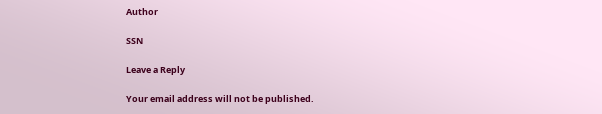Author

SSN

Leave a Reply

Your email address will not be published.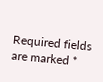Required fields are marked *